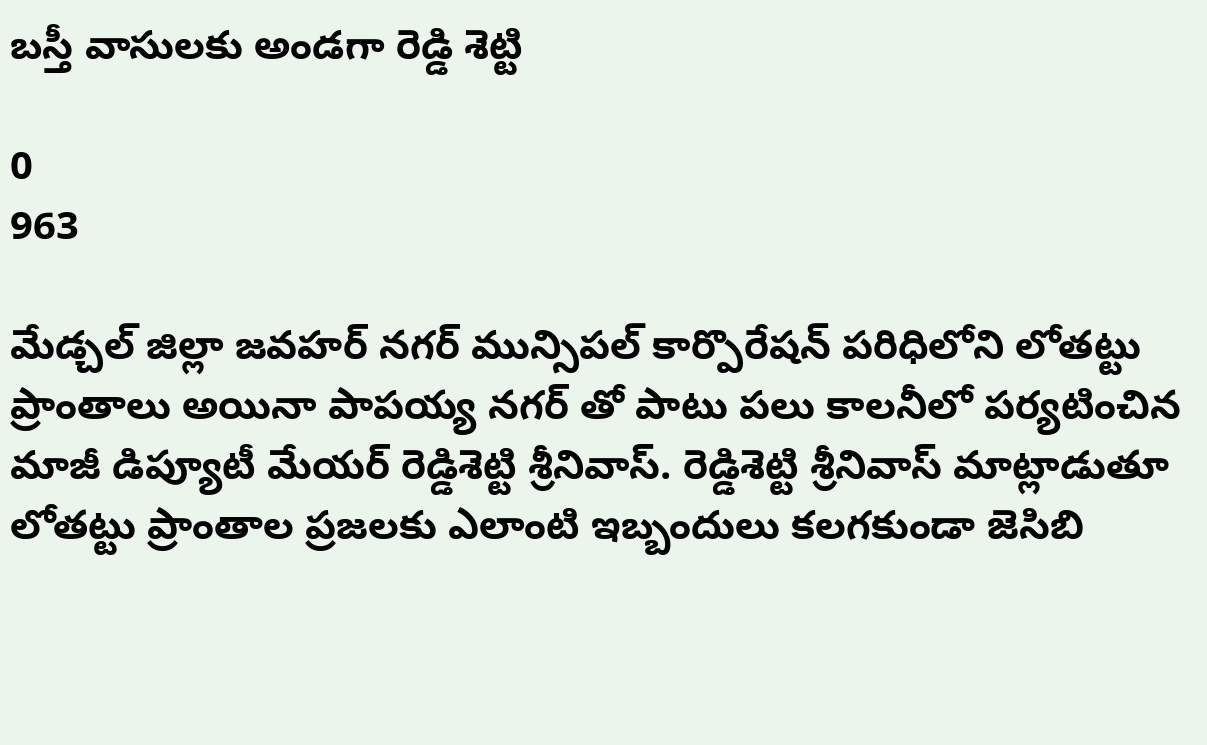బస్తీ వాసులకు అండగా రెడ్డి శెట్టి

0
963

మేడ్చల్ జిల్లా జవహర్ నగర్ మున్సిపల్ కార్పొరేషన్ పరిధిలోని లోతట్టు ప్రాంతాలు అయినా పాపయ్య నగర్ తో పాటు పలు కాలనీలో పర్యటించిన మాజీ డిప్యూటీ మేయర్ రెడ్డిశెట్టి శ్రీనివాస్. రెడ్డిశెట్టి శ్రీనివాస్ మాట్లాడుతూ లోతట్టు ప్రాంతాల ప్రజలకు ఎలాంటి ఇబ్బందులు కలగకుండా జెసిబి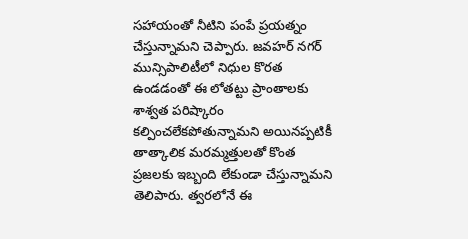సహాయంతో నీటిని పంపే ప్రయత్నం చేస్తున్నామని చెప్పారు. జవహర్ నగర్ మున్సిపాలిటీలో నిధుల కొరత ఉండడంతో ఈ లోతట్టు ప్రాంతాలకు శాశ్వత పరిష్కారం కల్పించలేకపోతున్నామని అయినప్పటికీ తాత్కాలిక మరమ్మత్తులతో కొంత ప్రజలకు ఇబ్బంది లేకుండా చేస్తున్నామని తెలిపారు. త్వరలోనే ఈ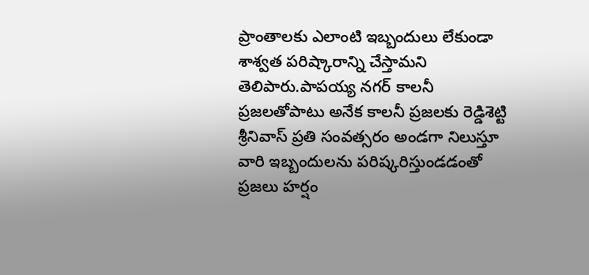ప్రాంతాలకు ఎలాంటి ఇబ్బందులు లేకుండా శాశ్వత పరిష్కారాన్ని చేస్తామని తెలిపారు.పాపయ్య నగర్ కాలనీ ప్రజలతోపాటు అనేక కాలనీ ప్రజలకు రెడ్డిశెట్టి శ్రీనివాస్ ప్రతి సంవత్సరం అండగా నిలుస్తూ వారి ఇబ్బందులను పరిష్కరిస్తుండడంతో ప్రజలు హర్షం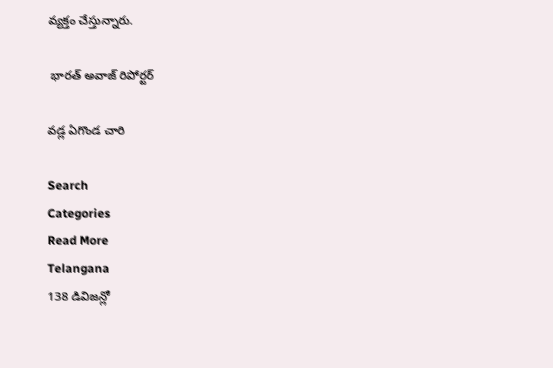వ్యక్తం చేస్తున్నారు.

 భారత్ అవాజ్ రిపోర్టర్

వడ్ల ఏగొండ చారి

Search
Categories
Read More
Telangana
138 డివిజన్లో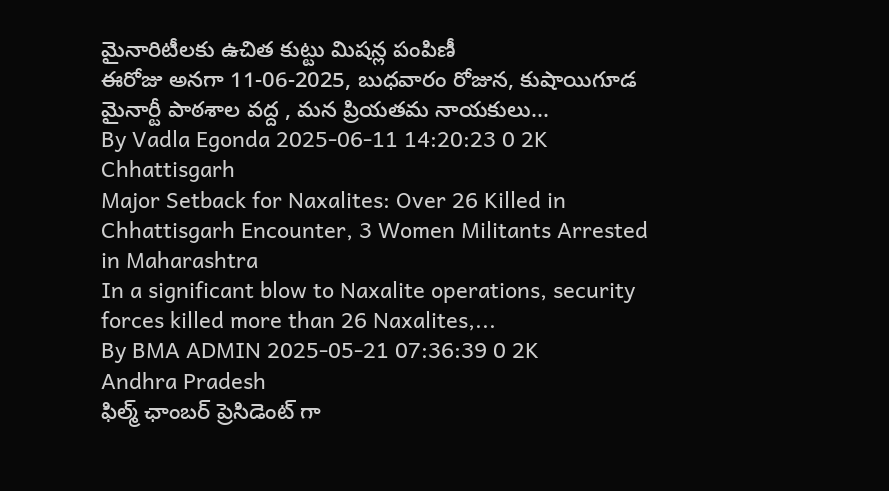మైనారిటీలకు ఉచిత కుట్టు మిషన్ల పంపిణీ
ఈరోజు అనగా 11-06-2025, బుధవారం రోజున, కుషాయిగూడ మైనార్టీ పాఠశాల వద్ద , మన ప్రియతమ నాయకులు...
By Vadla Egonda 2025-06-11 14:20:23 0 2K
Chhattisgarh
Major Setback for Naxalites: Over 26 Killed in Chhattisgarh Encounter, 3 Women Militants Arrested in Maharashtra
In a significant blow to Naxalite operations, security forces killed more than 26 Naxalites,...
By BMA ADMIN 2025-05-21 07:36:39 0 2K
Andhra Pradesh
ఫిల్మ్ ఛాంబర్ ప్రెసిడెంట్ గా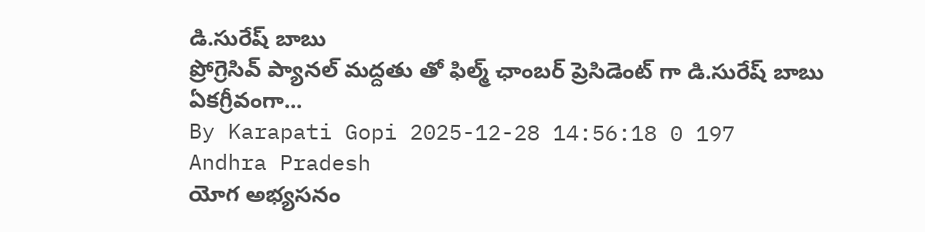డి.సురేష్ బాబు
ప్రోగ్రెసివ్ ప్యానల్ మద్దతు తో ఫిల్మ్ ఛాంబర్ ప్రెసిడెంట్ గా డి.సురేష్ బాబు ఏకగ్రీవంగా...
By Karapati Gopi 2025-12-28 14:56:18 0 197
Andhra Pradesh
యోగ అభ్యసనం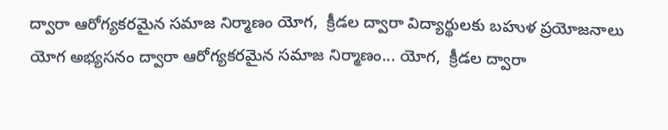ద్వారా ఆరోగ్యకరమైన సమాజ నిర్మాణం యోగ,  క్రీడల ద్వారా విద్యార్థులకు బహుళ ప్రయోజనాలు
యోగ అభ్యసనం ద్వారా ఆరోగ్యకరమైన సమాజ నిర్మాణం... యోగ,  క్రీడల ద్వారా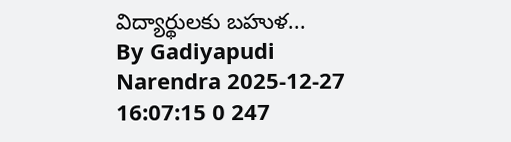విద్యార్థులకు బహుళ...
By Gadiyapudi Narendra 2025-12-27 16:07:15 0 247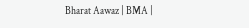Bharat Aawaz | BMA |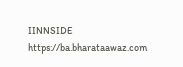IINNSIDE https://ba.bharataawaz.com